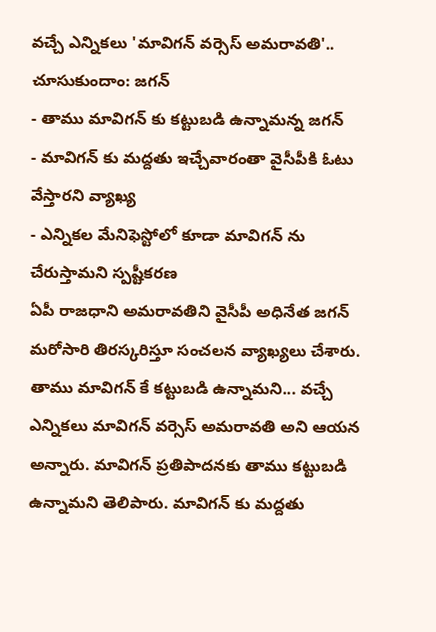వచ్చే ఎన్నికలు 'మావిగన్ వర్సెస్ అమరావతి'.. చూసుకుందాం: జగన్
- తాము మావిగన్ కు కట్టుబడి ఉన్నామన్న జగన్
- మావిగన్ కు మద్దతు ఇచ్చేవారంతా వైసీపీకి ఓటు వేస్తారని వ్యాఖ్య
- ఎన్నికల మేనిఫెస్టోలో కూడా మావిగన్ ను చేరుస్తామని స్పష్టీకరణ
ఏపీ రాజధాని అమరావతిని వైసీపీ అధినేత జగన్ మరోసారి తిరస్కరిస్తూ సంచలన వ్యాఖ్యలు చేశారు. తాము మావిగన్ కే కట్టుబడి ఉన్నామని... వచ్చే ఎన్నికలు మావిగన్ వర్సెస్ అమరావతి అని ఆయన అన్నారు. మావిగన్ ప్రతిపాదనకు తాము కట్టుబడి ఉన్నామని తెలిపారు. మావిగన్ కు మద్దతు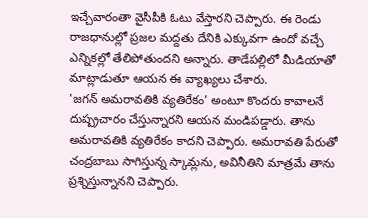ఇచ్చేవారంతా వైసీపీకి ఓటు వేస్తారని చెప్పారు. ఈ రెండు రాజధానుల్లో ప్రజల మద్దతు దేనికి ఎక్కువగా ఉందో వచ్చే ఎన్నికల్లో తేలిపోతుందని అన్నారు. తాడేపల్లిలో మీడియాతో మాట్లాడుతూ ఆయన ఈ వ్యాఖ్యలు చేశారు.
'జగన్ అమరావతికి వ్యతిరేకం' అంటూ కొందరు కావాలనే దుష్ప్రచారం చేస్తున్నారని ఆయన మండిపడ్డారు. తాను అమరావతికి వ్యతిరేకం కాదని చెప్పారు. అమరావతి పేరుతో చంద్రబాబు సాగిస్తున్న స్కామ్లను, అవినీతిని మాత్రమే తాను ప్రశ్నిస్తున్నానని చెప్పారు.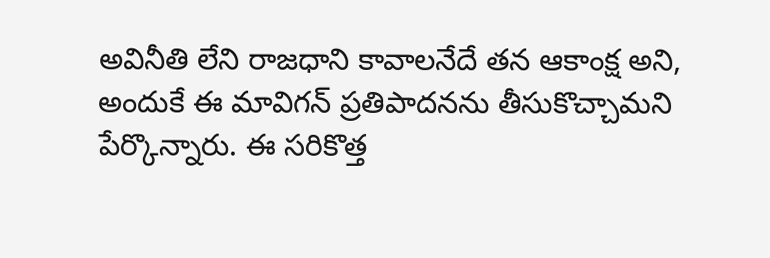అవినీతి లేని రాజధాని కావాలనేదే తన ఆకాంక్ష అని, అందుకే ఈ మావిగన్ ప్రతిపాదనను తీసుకొచ్చామని పేర్కొన్నారు. ఈ సరికొత్త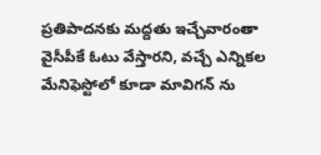ప్రతిపాదనకు మద్దతు ఇచ్చేవారంతా వైసీపీకే ఓటు వేస్తారని, వచ్చే ఎన్నికల మేనిఫెస్టోలో కూడా మావిగన్ ను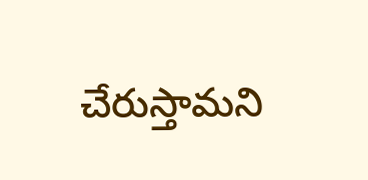చేరుస్తామని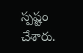స్పష్టం చేశారు.